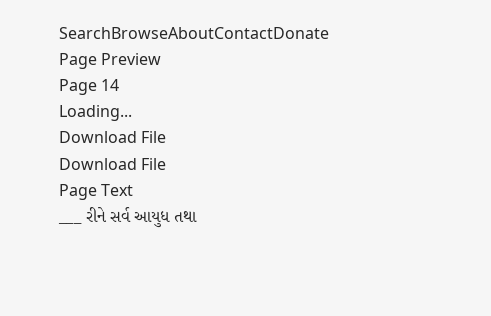SearchBrowseAboutContactDonate
Page Preview
Page 14
Loading...
Download File
Download File
Page Text
___ રીને સર્વ આયુધ તથા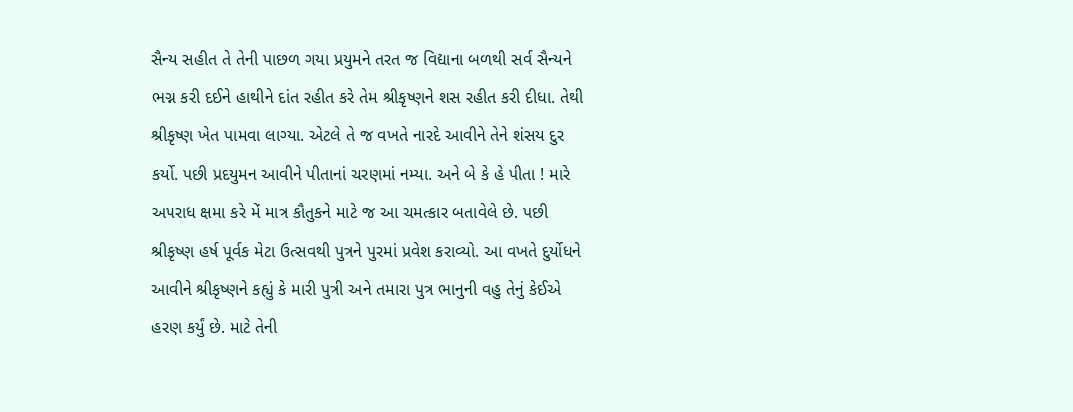સૈન્ય સહીત તે તેની પાછળ ગયા પ્રયુમને તરત જ વિદ્યાના બળથી સર્વ સૈન્યને ભગ્ન કરી દઈને હાથીને દાંત રહીત કરે તેમ શ્રીકૃષ્ણને શસ રહીત કરી દીધા. તેથી શ્રીકૃષ્ણ ખેત પામવા લાગ્યા. એટલે તે જ વખતે નારદે આવીને તેને શંસય દુર કર્યો. પછી પ્રદયુમન આવીને પીતાનાં ચરણમાં નમ્યા. અને બે કે હે પીતા ! મારે અ૫રાધ ક્ષમા કરે મેં માત્ર કૌતુકને માટે જ આ ચમત્કાર બતાવેલે છે. પછી શ્રીકૃષ્ણ હર્ષ પૂર્વક મેટા ઉત્સવથી પુત્રને પુરમાં પ્રવેશ કરાવ્યો. આ વખતે દુર્યોધને આવીને શ્રીકૃષ્ણને કહ્યું કે મારી પુત્રી અને તમારા પુત્ર ભાનુની વહુ તેનું કેઈએ હરણ કર્યું છે. માટે તેની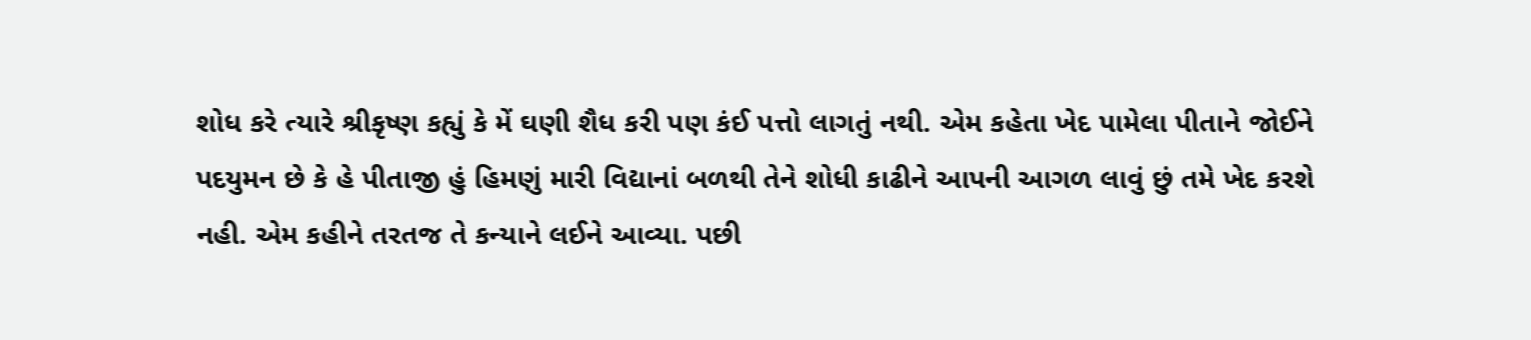શોધ કરે ત્યારે શ્રીકૃષ્ણ કહ્યું કે મેં ઘણી શૈધ કરી પણ કંઈ પત્તો લાગતું નથી. એમ કહેતા ખેદ પામેલા પીતાને જોઈને પદયુમન છે કે હે પીતાજી હું હિમણું મારી વિદ્યાનાં બળથી તેને શોધી કાઢીને આપની આગળ લાવું છું તમે ખેદ કરશે નહી. એમ કહીને તરતજ તે કન્યાને લઈને આવ્યા. પછી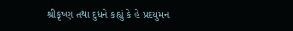શ્રીકૃષ્ણ તથા દુધને કહ્યું કે હે પ્રદયુમન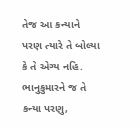તેજ આ કન્યાને પરણ ત્યારે તે બોલ્યા કે તે એગ્ય નહિ. ભાનુકુમારને જ તે કન્યા પરણુ,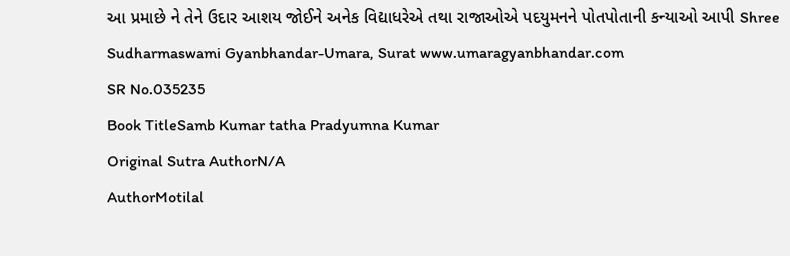આ પ્રમાછે ને તેને ઉદાર આશય જોઈને અનેક વિદ્યાધરેએ તથા રાજાઓએ પદયુમનને પોતપોતાની કન્યાઓ આપી Shree Sudharmaswami Gyanbhandar-Umara, Surat www.umaragyanbhandar.com
SR No.035235
Book TitleSamb Kumar tatha Pradyumna Kumar
Original Sutra AuthorN/A
AuthorMotilal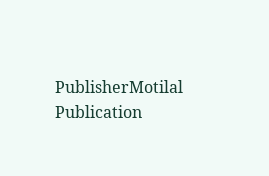PublisherMotilal
Publication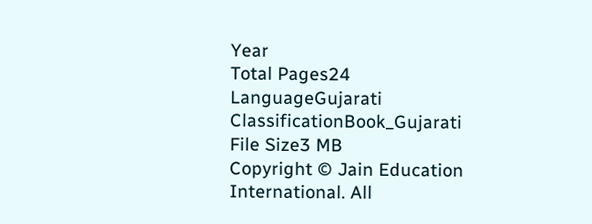Year
Total Pages24
LanguageGujarati
ClassificationBook_Gujarati
File Size3 MB
Copyright © Jain Education International. All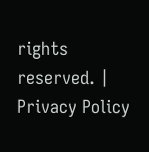rights reserved. | Privacy Policy